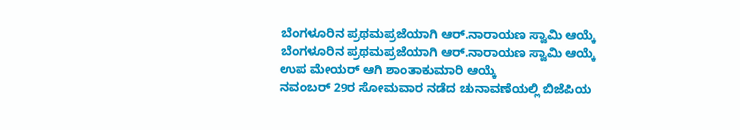ಬೆಂಗಳೂರಿನ ಪ್ರಥಮಪ್ರಜೆಯಾಗಿ ಆರ್.ನಾರಾಯಣ ಸ್ವಾಮಿ ಆಯ್ಕೆ
ಬೆಂಗಳೂರಿನ ಪ್ರಥಮಪ್ರಜೆಯಾಗಿ ಆರ್.ನಾರಾಯಣ ಸ್ವಾಮಿ ಆಯ್ಕೆ
ಉಪ ಮೇಯರ್ ಆಗಿ ಶಾಂತಾಕುಮಾರಿ ಆಯ್ಕೆ
ನವಂಬರ್ 29ರ ಸೋಮವಾರ ನಡೆದ ಚುನಾವಣೆಯಲ್ಲಿ ಬಿಜೆಪಿಯ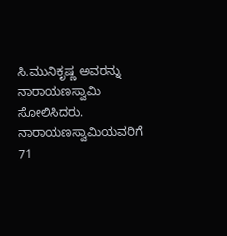ಸಿ.ಮುನಿಕೃಷ್ಣ ಅವರನ್ನು ನಾರಾಯಣಸ್ವಾಮಿ ಸೋಲಿಸಿದರು. ನಾರಾಯಣಸ್ವಾಮಿಯವರಿಗೆ 71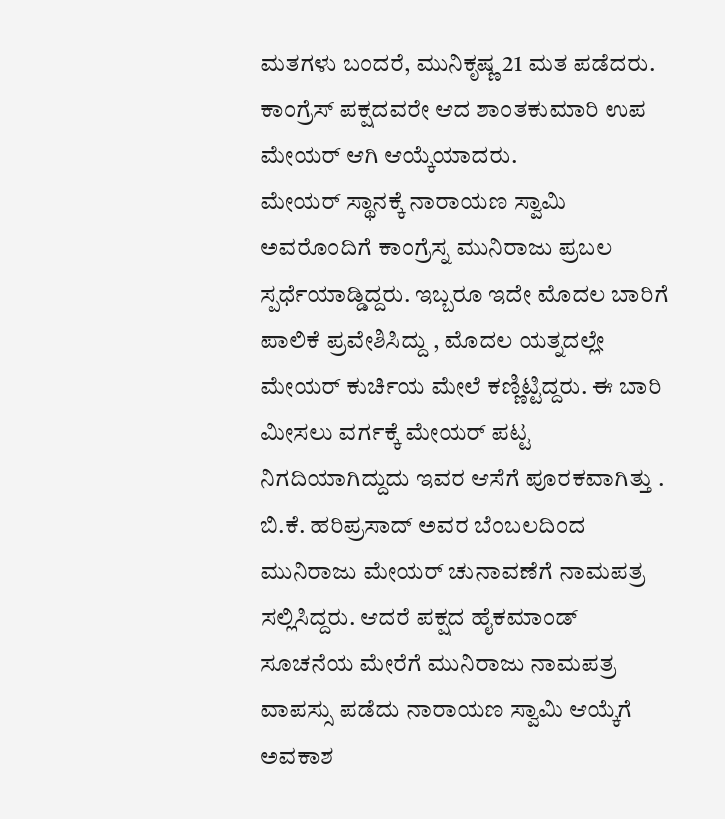ಮತಗಳು ಬಂದರೆ, ಮುನಿಕೃಷ್ಣ 21 ಮತ ಪಡೆದರು. ಕಾಂಗ್ರೆಸ್ ಪಕ್ಷದವರೇ ಆದ ಶಾಂತಕುಮಾರಿ ಉಪ ಮೇಯರ್ ಆಗಿ ಆಯ್ಕೆಯಾದರು.
ಮೇಯರ್ ಸ್ಥಾನಕ್ಕೆ ನಾರಾಯಣ ಸ್ವಾಮಿ ಅವರೊಂದಿಗೆ ಕಾಂಗ್ರೆಸ್ನ ಮುನಿರಾಜು ಪ್ರಬಲ ಸ್ಪರ್ಧೆಯಾಡ್ಡಿದ್ದರು. ಇಬ್ಬರೂ ಇದೇ ಮೊದಲ ಬಾರಿಗೆ ಪಾಲಿಕೆ ಪ್ರವೇಶಿಸಿದ್ದು , ಮೊದಲ ಯತ್ನದಲ್ಲೇ ಮೇಯರ್ ಕುರ್ಚಿಯ ಮೇಲೆ ಕಣ್ಣಿಟ್ಟಿದ್ದರು. ಈ ಬಾರಿ ಮೀಸಲು ವರ್ಗಕ್ಕೆ ಮೇಯರ್ ಪಟ್ಟ ನಿಗದಿಯಾಗಿದ್ದುದು ಇವರ ಆಸೆಗೆ ಪೂರಕವಾಗಿತ್ತು .
ಬಿ.ಕೆ. ಹರಿಪ್ರಸಾದ್ ಅವರ ಬೆಂಬಲದಿಂದ ಮುನಿರಾಜು ಮೇಯರ್ ಚುನಾವಣೆಗೆ ನಾಮಪತ್ರ ಸಲ್ಲಿಸಿದ್ದರು. ಆದರೆ ಪಕ್ಷದ ಹೈಕಮಾಂಡ್ ಸೂಚನೆಯ ಮೇರೆಗೆ ಮುನಿರಾಜು ನಾಮಪತ್ರ ವಾಪಸ್ಸು ಪಡೆದು ನಾರಾಯಣ ಸ್ವಾಮಿ ಆಯ್ಕೆಗೆ ಅವಕಾಶ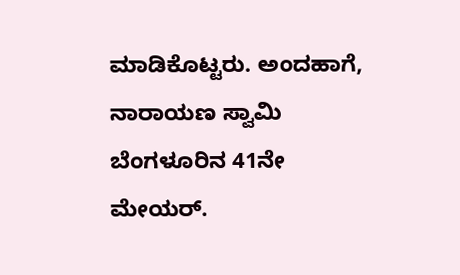ಮಾಡಿಕೊಟ್ಟರು. ಅಂದಹಾಗೆ, ನಾರಾಯಣ ಸ್ವಾಮಿ ಬೆಂಗಳೂರಿನ 41ನೇ ಮೇಯರ್.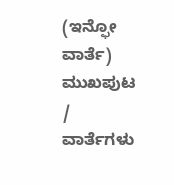(ಇನ್ಫೋ ವಾರ್ತೆ)
ಮುಖಪುಟ / ವಾರ್ತೆಗಳು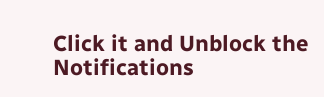Click it and Unblock the Notifications